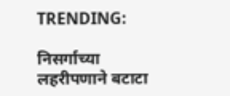TRENDING:

निसर्गाच्या लहरीपणाने बटाटा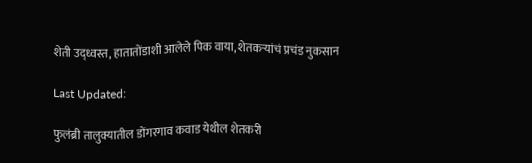शेती उद्ध्वस्त, हातातोंडाशी आलेले पिक वाया, शेतकऱ्यांचं प्रचंड नुकसान

Last Updated:

फुलंब्री तालुक्यातील डोंगरगाव कवाड येथील शेतकरी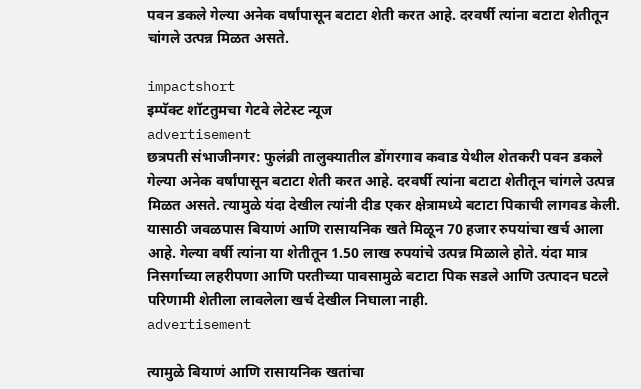पवन डकले गेल्या अनेक वर्षांपासून बटाटा शेती करत आहे. दरवर्षी त्यांना बटाटा शेतीतून चांगले उत्पन्न मिळत असते.

impactshort
इम्पॅक्ट शॉटतुमचा गेटवे लेटेस्ट न्यूज
advertisement
छत्रपती संभाजीनगर: फुलंब्री तालुक्यातील डोंगरगाव कवाड येथील शेतकरी पवन डकले गेल्या अनेक वर्षांपासून बटाटा शेती करत आहे. दरवर्षी त्यांना बटाटा शेतीतून चांगले उत्पन्न मिळत असते. त्यामुळे यंदा देखील त्यांनी दीड एकर क्षेत्रामध्ये बटाटा पिकाची लागवड केली. यासाठी जवळपास बियाणं आणि रासायनिक खते मिळून 70 हजार रुपयांचा खर्च आला आहे. गेल्या वर्षी त्यांना या शेतीतून 1.50 लाख रुपयांचे उत्पन्न मिळाले होते. यंदा मात्र निसर्गाच्या लहरीपणा आणि परतीच्या पावसामुळे बटाटा पिक सडले आणि उत्पादन घटले परिणामी शेतीला लावलेला खर्च देखील निघाला नाही.
advertisement

त्यामुळे बियाणं आणि रासायनिक खतांचा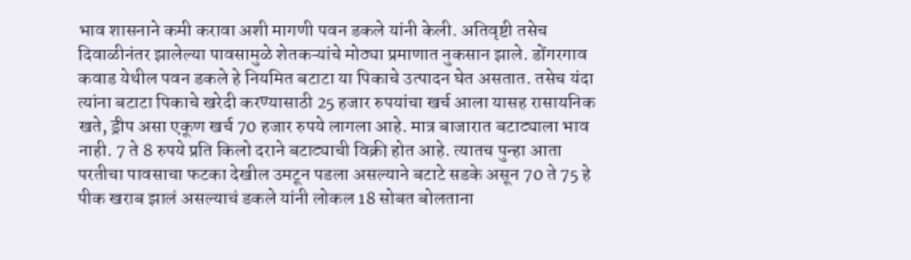भाव शासनाने कमी करावा अशी मागणी पवन डकले यांनी केली. अतिवृष्टी तसेच दिवाळीनंतर झालेल्या पावसामुळे शेतकऱ्यांचे मोठ्या प्रमाणात नुकसान झाले. डोंगरगाव कवाड येथील पवन डकले हे नियमित बटाटा या पिकाचे उत्पादन घेत असतात. तसेच यंदा त्यांना बटाटा पिकाचे खरेदी करण्यासाठी 25 हजार रुपयांचा खर्च आला यासह रासायनिक खते, ड्रीप असा एकूण खर्च 70 हजार रुपये लागला आहे. मात्र बाजारात बटाट्याला भाव नाही. 7 ते 8 रुपये प्रति किलो दराने बटाट्याची विक्री होत आहे. त्यातच पुन्हा आता परतीचा पावसाचा फटका देखील उमटून पडला असल्याने बटाटे सडके असून 70 ते 75 हे पीक खराब झालं असल्याचं डकले यांनी लोकल 18 सोबत बोलताना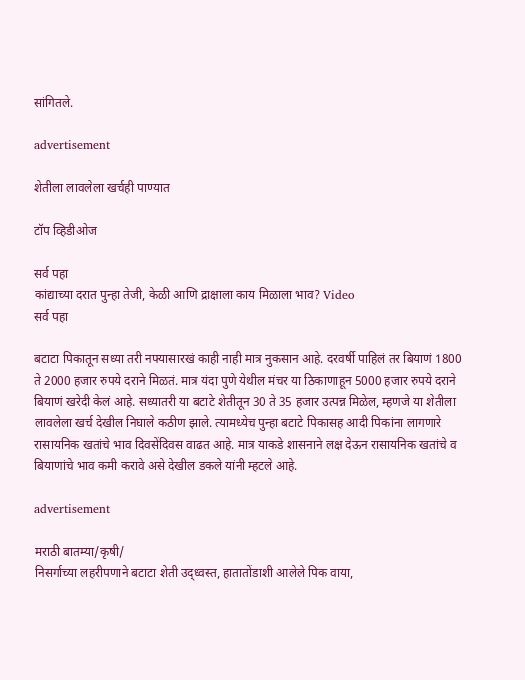सांगितले.

advertisement

शेतीला लावलेला खर्चही पाण्यात

टॉप व्हिडीओज

सर्व पहा
कांद्याच्या दरात पुन्हा तेजी, केळी आणि द्राक्षाला काय मिळाला भाव? Video
सर्व पहा

बटाटा पिकातून सध्या तरी नफ्यासारखं काही नाही मात्र नुकसान आहे. दरवर्षी पाहिलं तर बियाणं 1800 ते 2000 हजार रुपये दराने मिळतं. मात्र यंदा पुणे येथील मंचर या ठिकाणाहून 5000 हजार रुपये दराने बियाणं खरेदी केलं आहे. सध्यातरी या बटाटे शेतीतून 30 ते 35 हजार उत्पन्न मिळेल, म्हणजे या शेतीला लावलेला खर्च देखील निघाले कठीण झाले. त्यामध्येच पुन्हा बटाटे पिकासह आदी पिकांना लागणारे रासायनिक खतांचे भाव दिवसेंदिवस वाढत आहे. मात्र याकडे शासनाने लक्ष देऊन रासायनिक खतांचे व बियाणांचे भाव कमी करावे असे देखील डकले यांनी म्हटले आहे.

advertisement

मराठी बातम्या/कृषी/
निसर्गाच्या लहरीपणाने बटाटा शेती उद्ध्वस्त, हातातोंडाशी आलेले पिक वाया,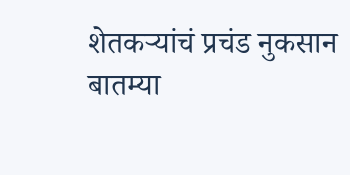शेतकऱ्यांचं प्रचंड नुकसान
बातम्या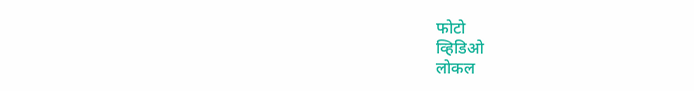फोटो
व्हिडिओ
लोकल